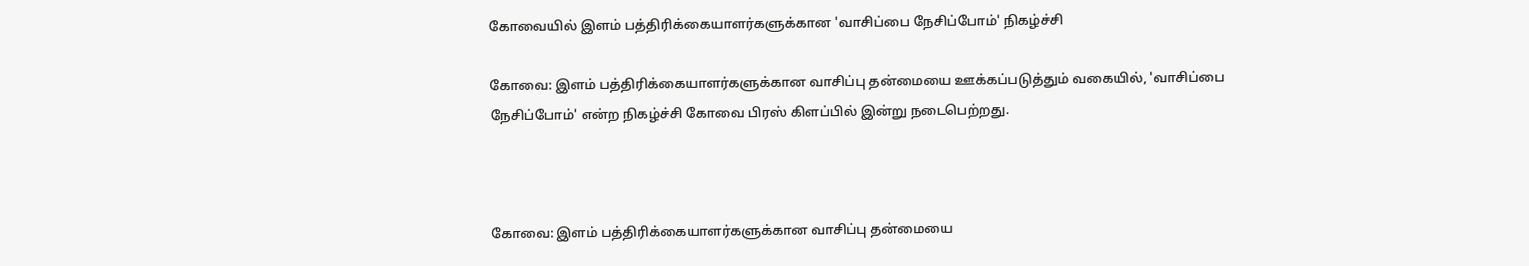கோவையில் இளம் பத்திரிக்கையாளர்களுக்கான 'வாசிப்பை நேசிப்போம்' நிகழ்ச்சி

கோவை: இளம் பத்திரிக்கையாளர்களுக்கான வாசிப்பு தன்மையை ஊக்கப்படுத்தும் வகையில், 'வாசிப்பை நேசிப்போம்' என்ற நிகழ்ச்சி கோவை பிரஸ் கிளப்பில் இன்று நடைபெற்றது.



கோவை: இளம் பத்திரிக்கையாளர்களுக்கான வாசிப்பு தன்மையை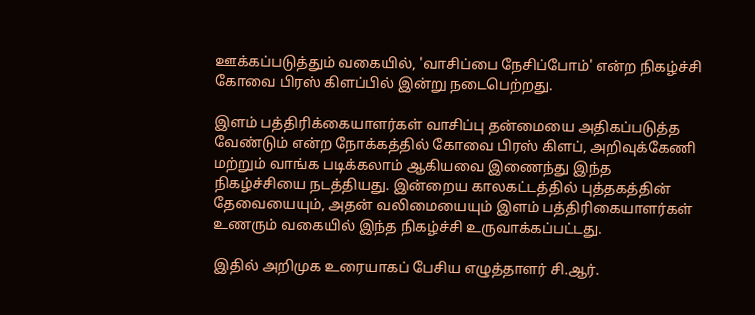ஊக்கப்படுத்தும் வகையில், 'வாசிப்பை நேசிப்போம்' என்ற நிகழ்ச்சி கோவை பிரஸ் கிளப்பில் இன்று நடைபெற்றது.

இளம் பத்திரிக்கையாளர்கள் வாசிப்பு தன்மையை அதிகப்படுத்த வேண்டும் என்ற நோக்கத்தில் கோவை பிரஸ் கிளப், அறிவுக்கேணி மற்றும் வாங்க படிக்கலாம் ஆகியவை இணைந்து இந்த நிகழ்ச்சியை நடத்தியது. இன்றைய காலகட்டத்தில் புத்தகத்தின் தேவையையும், அதன் வலிமையையும் இளம் பத்திரிகையாளர்கள் உணரும் வகையில் இந்த நிகழ்ச்சி உருவாக்கப்பட்டது.

இதில் அறிமுக உரையாகப் பேசிய எழுத்தாளர் சி.ஆர்.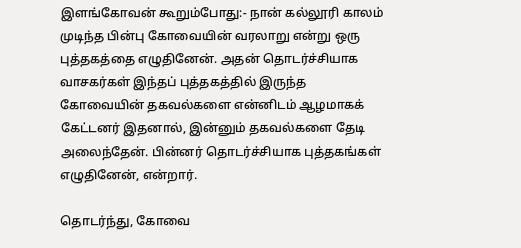இளங்கோவன் கூறும்போது:- நான் கல்லூரி காலம் முடிந்த பின்பு கோவையின் வரலாறு என்று ஒரு புத்தகத்தை எழுதினேன். அதன் தொடர்ச்சியாக வாசகர்கள் இந்தப் புத்தகத்தில் இருந்த கோவையின் தகவல்களை என்னிடம் ஆழமாகக் கேட்டனர் இதனால், இன்னும் தகவல்களை தேடி அலைந்தேன். பின்னர் தொடர்ச்சியாக புத்தகங்கள் எழுதினேன், என்றார்.

தொடர்ந்து, கோவை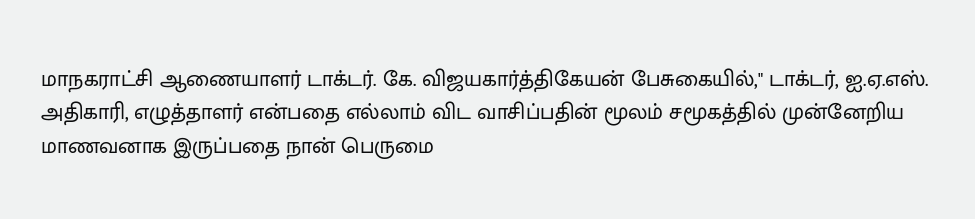மாநகராட்சி ஆணையாளர் டாக்டர். கே. விஜயகார்த்திகேயன் பேசுகையில்," டாக்டர், ஐ.ஏ.எஸ். அதிகாரி, எழுத்தாளர் என்பதை எல்லாம் விட வாசிப்பதின் மூலம் சமூகத்தில் முன்னேறிய மாணவனாக இருப்பதை நான் பெருமை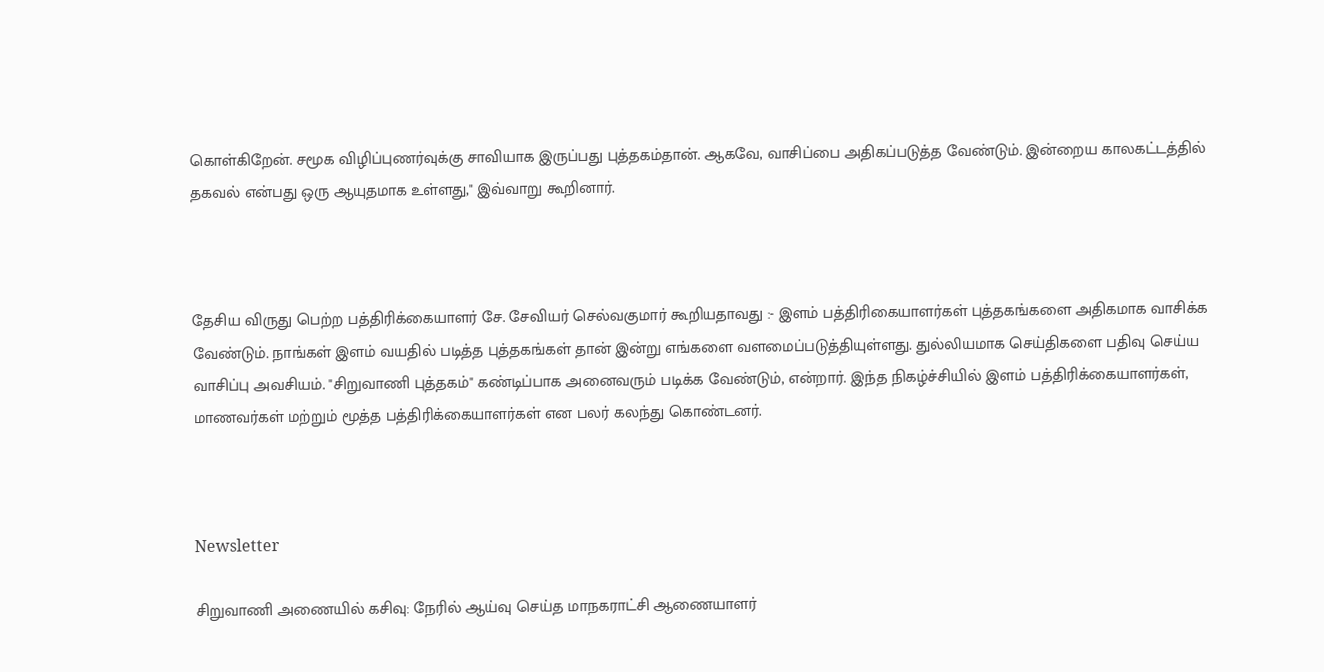கொள்கிறேன். சமூக விழிப்புணர்வுக்கு சாவியாக இருப்பது புத்தகம்தான். ஆகவே, வாசிப்பை அதிகப்படுத்த வேண்டும். இன்றைய காலகட்டத்தில் தகவல் என்பது ஒரு ஆயுதமாக உள்ளது," இவ்வாறு கூறினார்.



தேசிய விருது பெற்ற பத்திரிக்கையாளர் சே. சேவியர் செல்வகுமார் கூறியதாவது :- இளம் பத்திரிகையாளர்கள் புத்தகங்களை அதிகமாக வாசிக்க வேண்டும். நாங்கள் இளம் வயதில் படித்த புத்தகங்கள் தான் இன்று எங்களை வளமைப்படுத்தியுள்ளது. துல்லியமாக செய்திகளை பதிவு செய்ய வாசிப்பு அவசியம். "சிறுவாணி புத்தகம்" கண்டிப்பாக அனைவரும் படிக்க வேண்டும், என்றார். இந்த நிகழ்ச்சியில் இளம் பத்திரிக்கையாளர்கள், மாணவர்கள் மற்றும் மூத்த பத்திரிக்கையாளர்கள் என பலர் கலந்து கொண்டனர்.



Newsletter

சிறுவாணி அணையில் கசிவு: நேரில் ஆய்வு செய்த மாநகராட்சி ஆணையாளர்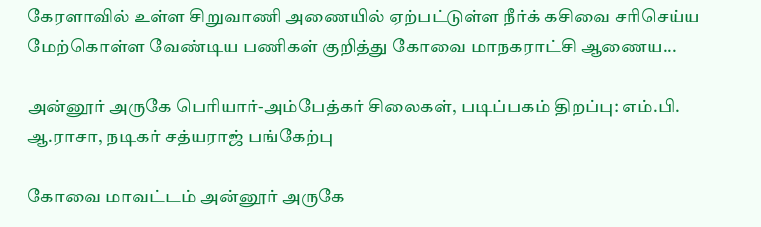கேரளாவில் உள்ள சிறுவாணி அணையில் ஏற்பட்டுள்ள நீர்க் கசிவை சரிசெய்ய மேற்கொள்ள வேண்டிய பணிகள் குறித்து கோவை மாநகராட்சி ஆணைய...

அன்னூர் அருகே பெரியார்-அம்பேத்கர் சிலைகள், படிப்பகம் திறப்பு: எம்.பி. ஆ.ராசா, நடிகர் சத்யராஜ் பங்கேற்பு

கோவை மாவட்டம் அன்னூர் அருகே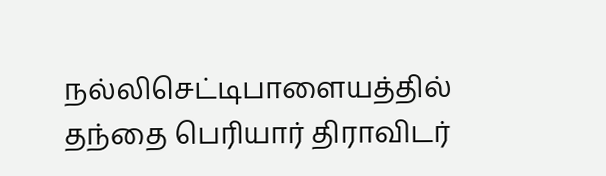நல்லிசெட்டிபாளையத்தில் தந்தை பெரியார் திராவிடர்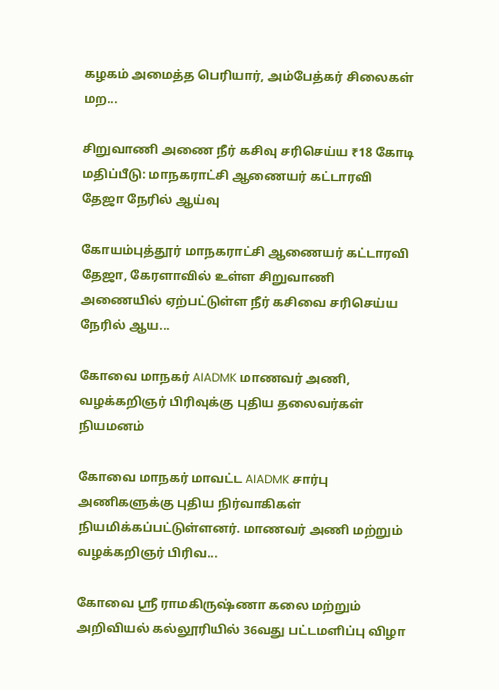கழகம் அமைத்த பெரியார், அம்பேத்கர் சிலைகள் மற...

சிறுவாணி அணை நீர் கசிவு சரிசெய்ய ₹18 கோடி மதிப்பீடு: மாநகராட்சி ஆணையர் கட்டாரவி தேஜா நேரில் ஆய்வு

கோயம்புத்தூர் மாநகராட்சி ஆணையர் கட்டாரவி தேஜா, கேரளாவில் உள்ள சிறுவாணி அணையில் ஏற்பட்டுள்ள நீர் கசிவை சரிசெய்ய நேரில் ஆய...

கோவை மாநகர் AIADMK மாணவர் அணி, வழக்கறிஞர் பிரிவுக்கு புதிய தலைவர்கள் நியமனம்

கோவை மாநகர் மாவட்ட AIADMK சார்பு அணிகளுக்கு புதிய நிர்வாகிகள் நியமிக்கப்பட்டுள்ளனர். மாணவர் அணி மற்றும் வழக்கறிஞர் பிரிவ...

கோவை ஸ்ரீ ராமகிருஷ்ணா கலை மற்றும் அறிவியல் கல்லூரியில் 36வது பட்டமளிப்பு விழா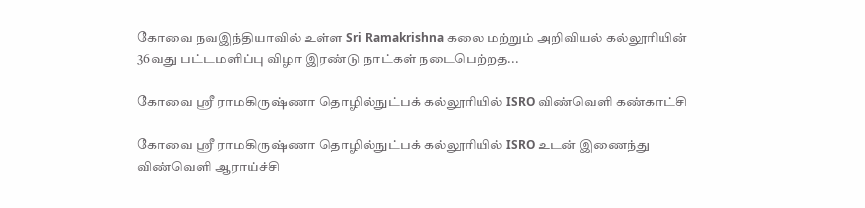கோவை நவஇந்தியாவில் உள்ள Sri Ramakrishna கலை மற்றும் அறிவியல் கல்லூரியின் 36வது பட்டமளிப்பு விழா இரண்டு நாட்கள் நடைபெற்றத...

கோவை ஸ்ரீ ராமகிருஷ்ணா தொழில்நுட்பக் கல்லூரியில் ISRO விண்வெளி கண்காட்சி

கோவை ஸ்ரீ ராமகிருஷ்ணா தொழில்நுட்பக் கல்லூரியில் ISRO உடன் இணைந்து விண்வெளி ஆராய்ச்சி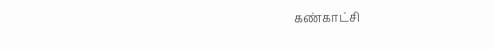கண்காட்சி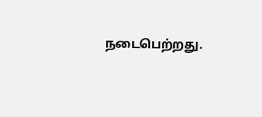நடைபெற்றது.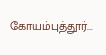கோயம்புத்தூர்...